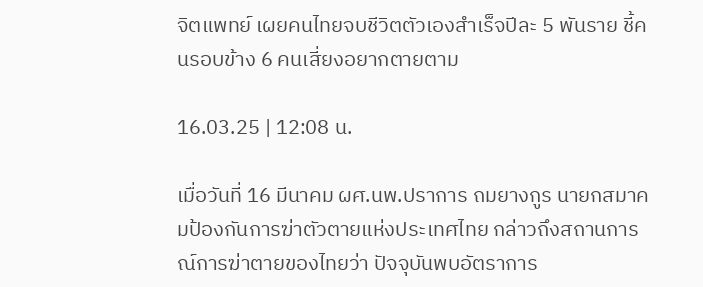จิตแพทย์ เผยคนไทยจบชีวิตตัวเองสำเร็จปีละ 5 พันราย ชี้คนรอบข้าง 6 คนเสี่ยงอยากตายตาม

16.03.25 | 12:08 น.

เมื่อวันที่ 16 มีนาคม ผศ.นพ.ปราการ ถมยางกูร นายกสมาคมป้องกันการฆ่าตัวตายแห่งประเทศไทย กล่าวถึงสถานการณ์การฆ่าตายของไทยว่า ปัจจุบันพบอัตราการ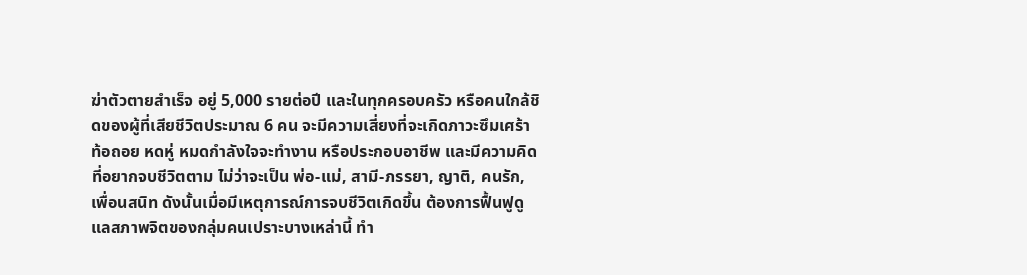ฆ่าตัวตายสำเร็จ อยู่ 5,000 รายต่อปี และในทุกครอบครัว หรือคนใกล้ชิดของผู้ที่เสียชีวิตประมาณ 6 คน จะมีความเสี่ยงที่จะเกิดภาวะซึมเศร้า ท้อถอย หดหู่ หมดกำลังใจจะทำงาน หรือประกอบอาชีพ และมีความคิดที่อยากจบชีวิตตาม ไม่ว่าจะเป็น พ่อ-แม่, สามี-ภรรยา, ญาติ, คนรัก, เพื่อนสนิท ดังนั้นเมื่อมีเหตุการณ์การจบชีวิตเกิดขึ้น ต้องการฟื้นฟูดูแลสภาพจิตของกลุ่มคนเปราะบางเหล่านี้ ทำ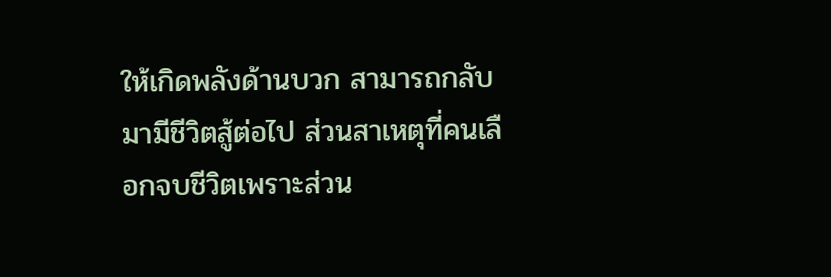ให้เกิดพลังด้านบวก สามารถกลับมามีชีวิตสู้ต่อไป ส่วนสาเหตุที่คนเลือกจบชีวิตเพราะส่วน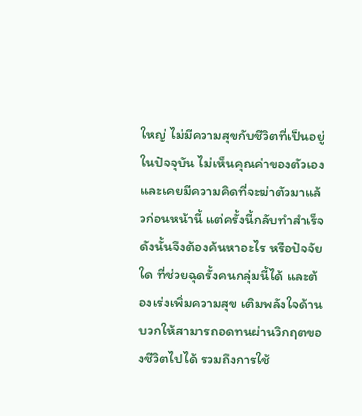ใหญ่ ไม่มีความสุขกับชีวิตที่เป็นอยู่ในปัจจุบัน ไม่เห็นคุณค่าของตัวเอง และเคยมีความคิดที่จะฆ่าตัวมาแล้วก่อนหน้านี้ แต่ครั้งนี้กลับทำสำเร็จ ดังนั้นจึงต้องค้นหาอะไร หรือปัจจัยใด ที่ช่วยฉุดรั้งคนกลุ่มนี้ได้ และต้องเร่งเพิ่มความสุข เติมพลังใจด้านบวกให้สามารถอดทนผ่านวิกฤตของชีวิตไปได้ รวมถึงการใช้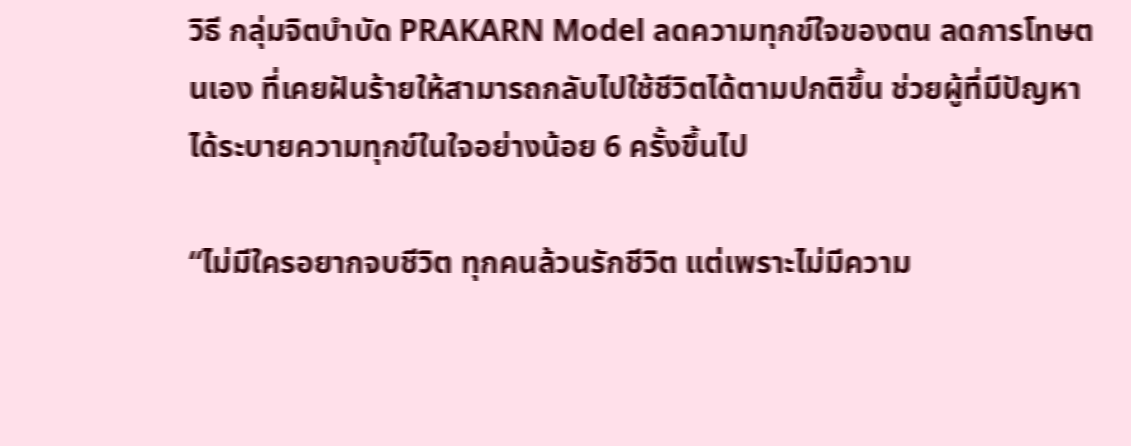วิธี กลุ่มจิตบำบัด PRAKARN Model ลดความทุกข์ใจของตน ลดการโทษตนเอง ที่เคยฝันร้ายให้สามารถกลับไปใช้ชีวิตได้ตามปกติขึ้น ช่วยผู้ที่มีปัญหาได้ระบายความทุกข์ในใจอย่างน้อย 6 ครั้งขึ้นไป

“ไม่มีใครอยากจบชีวิต ทุกคนล้วนรักชีวิต แต่เพราะไม่มีความ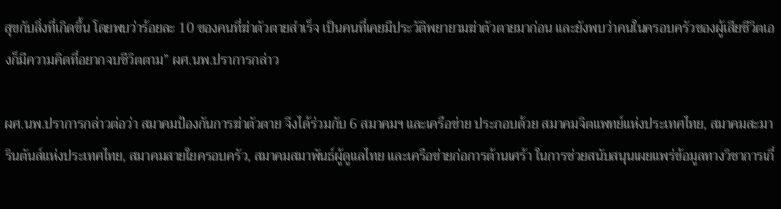สุขกับสิ่งที่เกิดขึ้น โดยพบว่าร้อยละ 10 ของคนที่ฆ่าตัวตายสำเร็จ เป็นคนที่เคยมีประวัติพยายามฆ่าตัวตายมาก่อน และยังพบว่าคนในครอบครัวของผู้เสียชีวิตเองก็มีความคิดที่อยากจบชีวิตตาม” ผศ.นพ.ปราการกล่าว

ผศ.นพ.ปราการกล่าวต่อว่า สมาคมป้องกันการฆ่าตัวตาย จึงได้ร่วมกับ 6 สมาคมฯ และเครือข่าย ประกอบด้วย สมาคมจิตแพทย์แห่งประเทศไทย, สมาคมสะมารินตันส์แห่งประเทศไทย, สมาคมสายใยครอบครัว, สมาคมสมาพันธ์ผู้ดูแลไทย และเครือข่ายก่อการต้านเศร้า ในการช่วยสนับสนุนเผยแพร่ข้อมูลทางวิชาการเกี่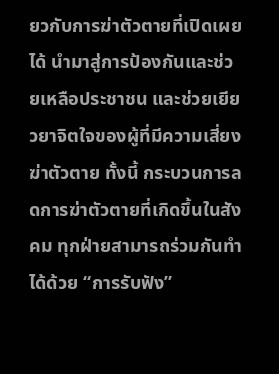ยวกับการฆ่าตัวตายที่เปิดเผยได้ นำมาสู่การป้องกันและช่วยเหลือประชาชน และช่วยเยียวยาจิตใจของผู้ที่มีความเสี่ยงฆ่าตัวตาย ทั้งนี้ กระบวนการลดการฆ่าตัวตายที่เกิดขึ้นในสังคม ทุกฝ่ายสามารถร่วมกันทำได้ด้วย “การรับฟัง”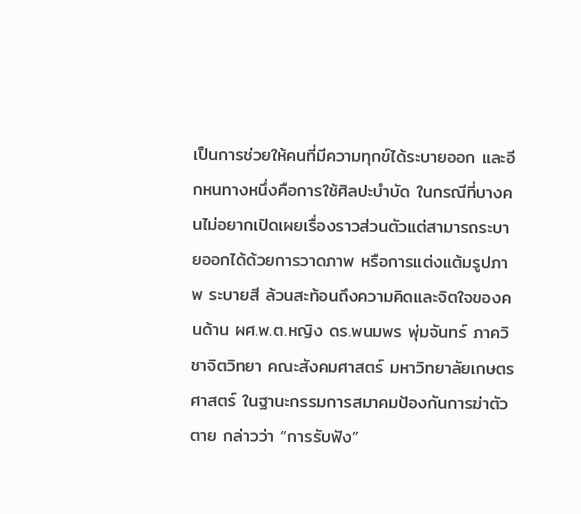เป็นการช่วยให้คนที่มีความทุกข์ได้ระบายออก และอีกหนทางหนึ่งคือการใช้ศิลปะบำบัด ในกรณีที่บางคนไม่อยากเปิดเผยเรื่องราวส่วนตัวแต่สามารถระบายออกได้ด้วยการวาดภาพ หรือการแต่งแต้มรูปภาพ ระบายสี ล้วนสะท้อนถึงความคิดและจิตใจของคนด้าน ผศ.พ.ต.หญิง ดร.พนมพร พุ่มจันทร์ ภาควิชาจิตวิทยา คณะสังคมศาสตร์ มหาวิทยาลัยเกษตร ศาสตร์ ในฐานะกรรมการสมาคมป้องกันการฆ่าตัวตาย กล่าวว่า “การรับฟัง”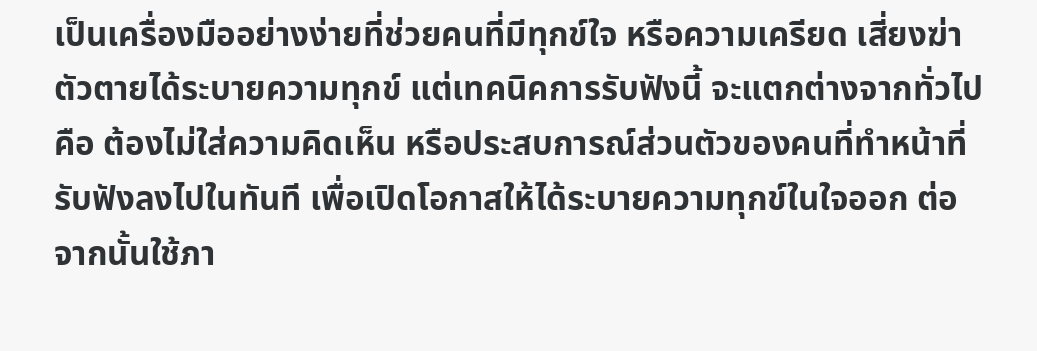เป็นเครื่องมืออย่างง่ายที่ช่วยคนที่มีทุกข์ใจ หรือความเครียด เสี่ยงฆ่าตัวตายได้ระบายความทุกข์ แต่เทคนิคการรับฟังนี้ จะแตกต่างจากทั่วไป คือ ต้องไม่ใส่ความคิดเห็น หรือประสบการณ์ส่วนตัวของคนที่ทำหน้าที่รับฟังลงไปในทันที เพื่อเปิดโอกาสให้ได้ระบายความทุกข์ในใจออก ต่อจากนั้นใช้ภา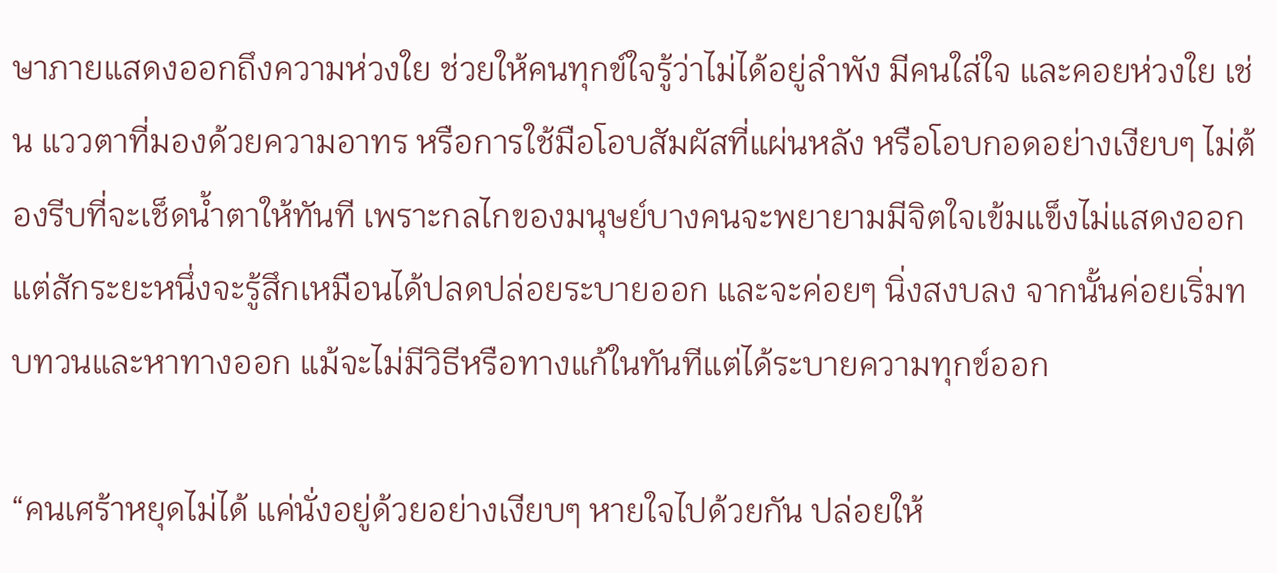ษาภายแสดงออกถึงความห่วงใย ช่วยให้คนทุกข์ใจรู้ว่าไม่ได้อยู่ลำพัง มีคนใส่ใจ และคอยห่วงใย เช่น แววตาที่มองด้วยความอาทร หรือการใช้มือโอบสัมผัสที่แผ่นหลัง หรือโอบกอดอย่างเงียบๆ ไม่ต้องรีบที่จะเช็ดน้ำตาให้ทันที เพราะกลไกของมนุษย์บางคนจะพยายามมีจิตใจเข้มแข็งไม่แสดงออก แต่สักระยะหนึ่งจะรู้สึกเหมือนได้ปลดปล่อยระบายออก และจะค่อยๆ นิ่งสงบลง จากนั้นค่อยเริ่มทบทวนและหาทางออก แม้จะไม่มีวิธีหรือทางแก้ในทันทีแต่ได้ระบายความทุกข์ออก

“คนเศร้าหยุดไม่ได้ แค่นั่งอยู่ด้วยอย่างเงียบๆ หายใจไปด้วยกัน ปล่อยให้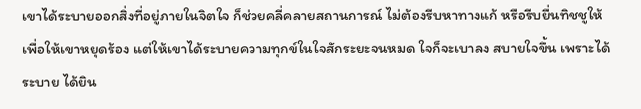เขาได้ระบายออกสิ่งที่อยู่ภายในจิตใจ ก็ช่วยคลี่คลายสถานการณ์ ไม่ต้องรีบหาทางแก้ หรือรีบยื่นทิชชูให้ เพื่อให้เขาหยุดร้อง แต่ให้เขาได้ระบายความทุกข์ในใจสักระยะจนหมด ใจก็จะเบาลง สบายใจขึ้น เพราะได้ระบาย ได้ยิน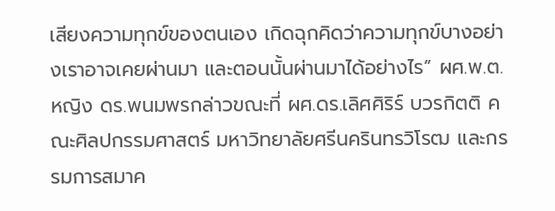เสียงความทุกข์ของตนเอง เกิดฉุกคิดว่าความทุกข์บางอย่างเราอาจเคยผ่านมา และตอนนั้นผ่านมาได้อย่างไร” ผศ.พ.ต.หญิง ดร.พนมพรกล่าวขณะที่ ผศ.ดร.เลิศศิริร์ บวรกิตติ คณะศิลปกรรมศาสตร์ มหาวิทยาลัยศรีนครินทรวิโรฒ และกรรมการสมาค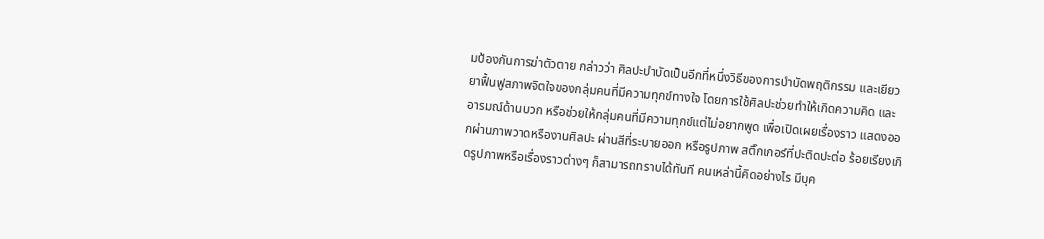มป้องกันการฆ่าตัวตาย กล่าวว่า ศิลปะบำบัดเป็นอีกที่หนึ่งวิธีของการบำบัดพฤติกรรม และเยียวยาฟื้นฟูสภาพจิตใจของกลุ่มคนที่มีความทุกข์ทางใจ โดยการใช้ศิลปะช่วยทำให้เกิดความคิด และอารมณ์ด้านบวก หรือช่วยให้กลุ่มคนที่มีความทุกข์แต่ไม่อยากพูด เพื่อเปิดเผยเรื่องราว แสดงออกผ่านภาพวาดหรืองานศิลปะ ผ่านสีที่ระบายออก หรือรูปภาพ สติ๊กเกอร์ที่ปะติดปะต่อ ร้อยเรียงเกิดรูปภาพหรือเรื่องราวต่างๆ ก็สามารถทราบได้ทันที คนเหล่านี้คิดอย่างไร มีบุค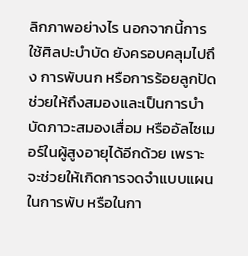ลิกภาพอย่างไร นอกจากนี้การใช้ศิลปะบำบัด ยังครอบคลุมไปถึง การพับนก หรือการร้อยลูกปัดช่วยให้ถึงสมองและเป็นการบำบัดภาวะสมองเสื่อม หรืออัลไซเมอร์ในผู้สูงอายุได้อีกด้วย เพราะจะช่วยให้เกิดการจดจำแบบแผนในการพับ หรือในกา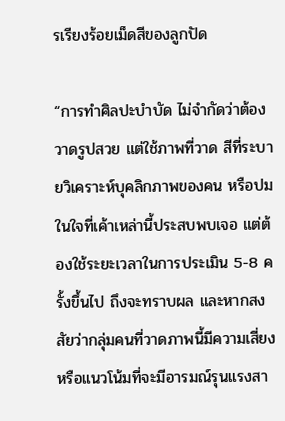รเรียงร้อยเม็ดสีของลูกปัด

“การทำศิลปะบำบัด ไม่จำกัดว่าต้องวาดรูปสวย แต่ใช้ภาพที่วาด สีที่ระบายวิเคราะห์บุคลิกภาพของคน หรือปมในใจที่เค้าเหล่านี้ประสบพบเจอ แต่ต้องใช้ระยะเวลาในการประเมิน 5-8 ครั้งขึ้นไป ถึงจะทราบผล และหากสงสัยว่ากลุ่มคนที่วาดภาพนี้มีความเสี่ยงหรือแนวโน้มที่จะมีอารมณ์รุนแรงสา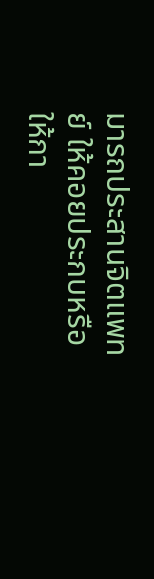มารถประสานจิตแพทย์ ให้คอยประกบหรือให้กา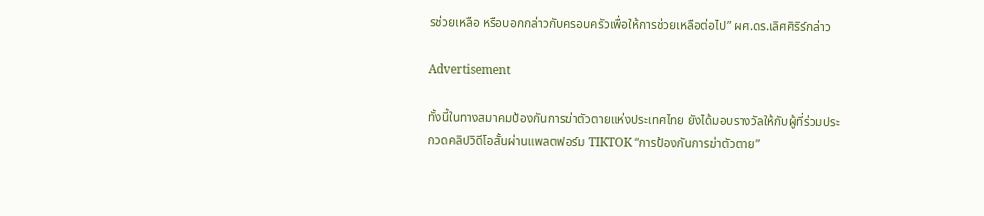รช่วยเหลือ หรือบอกกล่าวกับครอบครัวเพื่อให้การช่วยเหลือต่อไป” ผศ.ดร.เลิศศิริร์กล่าว

Advertisement

ทั้งนี้ในทางสมาคมป้องกันการฆ่าตัวตายแห่งประเทศไทย ยังได้มอบรางวัลให้กับผู้ที่ร่วมประกวดคลิปวิดีโอสั้นผ่านแพลตฟอร์ม TIKTOK “การป้องกันการฆ่าตัวตาย”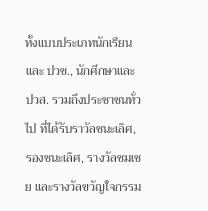ทั้งแบบประเภทนักเรียนและ ปวช., นักศึกษาและ ปวส. รวมถึงประชาชนทั่วไป ที่ได้รับราวัลชนะเลิศ, รองชนะเลิศ, รางวัลชมเชย และรางวัลขวัญใจกรรม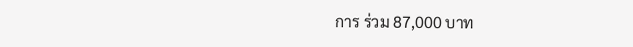การ ร่วม 87,000 บาท